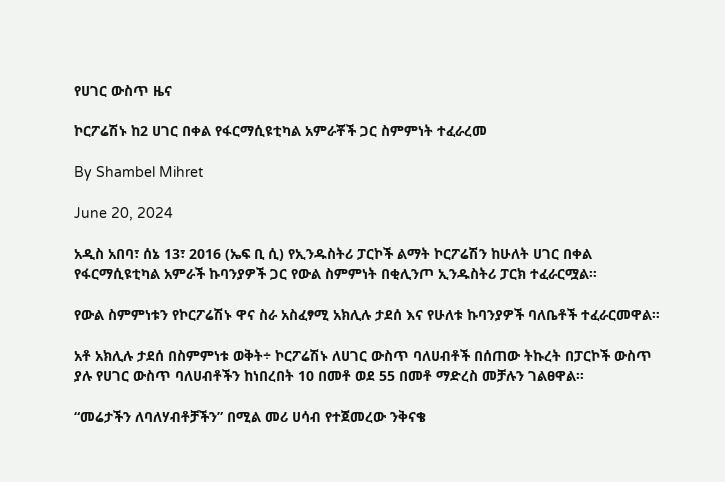የሀገር ውስጥ ዜና

ኮርፖሬሽኑ ከ2 ሀገር በቀል የፋርማሲዩቲካል አምራቾች ጋር ስምምነት ተፈራረመ

By Shambel Mihret

June 20, 2024

አዲስ አበባ፣ ሰኔ 13፣ 2016 (ኤፍ ቢ ሲ) የኢንዱስትሪ ፓርኮች ልማት ኮርፖሬሽን ከሁለት ሀገር በቀል የፋርማሲዩቲካል አምራች ኩባንያዎች ጋር የውል ስምምነት በቂሊንጦ ኢንዱስትሪ ፓርክ ተፈራርሟል።

የውል ስምምነቱን የኮርፖሬሽኑ ዋና ስራ አስፈፃሚ አክሊሉ ታደሰ እና የሁለቱ ኩባንያዎች ባለቤቶች ተፈራርመዋል።

አቶ አክሊሉ ታደሰ በስምምነቱ ወቅት÷ ኮርፖሬሽኑ ለሀገር ውስጥ ባለሀብቶች በሰጠው ትኩረት በፓርኮች ውስጥ ያሉ የሀገር ውስጥ ባለሀብቶችን ከነበረበት 10 በመቶ ወደ 55 በመቶ ማድረስ መቻሉን ገልፀዋል፡፡

“መሬታችን ለባለሃብቶቻችን” በሚል መሪ ሀሳብ የተጀመረው ንቅናቄ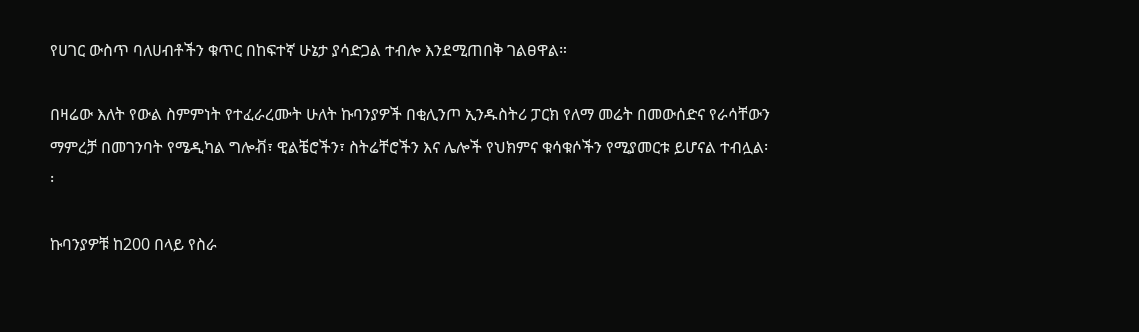የሀገር ውስጥ ባለሀብቶችን ቁጥር በከፍተኛ ሁኔታ ያሳድጋል ተብሎ እንደሚጠበቅ ገልፀዋል።

በዛሬው እለት የውል ስምምነት የተፈራረሙት ሁለት ኩባንያዎች በቂሊንጦ ኢንዱስትሪ ፓርክ የለማ መሬት በመውሰድና የራሳቸውን ማምረቻ በመገንባት የሜዲካል ግሎቭ፣ ዊልቼሮችን፣ ስትሬቸሮችን እና ሌሎች የህክምና ቁሳቁሶችን የሚያመርቱ ይሆናል ተብሏል፡፡

ኩባንያዎቹ ከ200 በላይ የስራ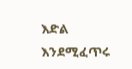እድል እንደሚፈጥሩ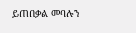ይጠበቃል መባሉን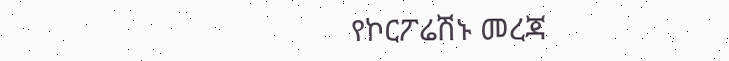የኮርፖሬሽኑ መረጃ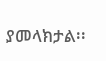ያመላክታል፡፡